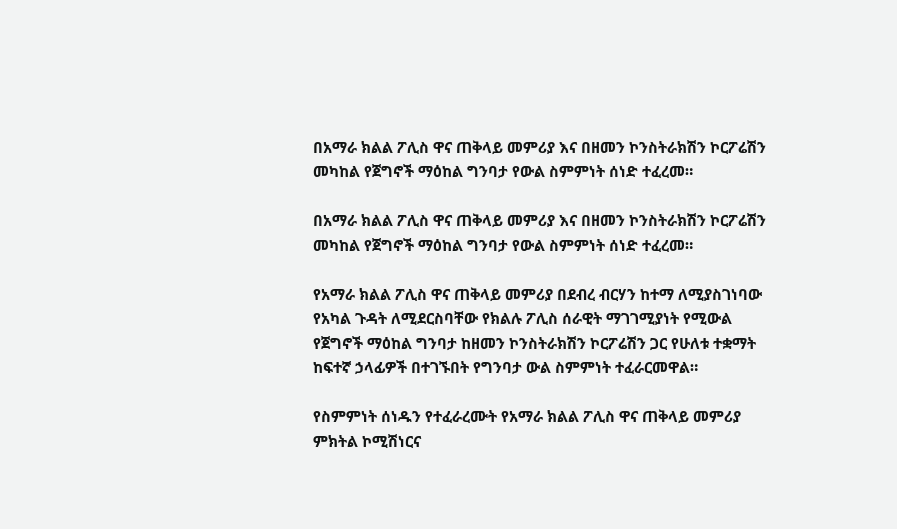በአማራ ክልል ፖሊስ ዋና ጠቅላይ መምሪያ እና በዘመን ኮንስትራክሽን ኮርፖሬሽን መካከል የጀግኖች ማዕከል ግንባታ የውል ስምምነት ሰነድ ተፈረመ።

በአማራ ክልል ፖሊስ ዋና ጠቅላይ መምሪያ እና በዘመን ኮንስትራክሽን ኮርፖሬሽን መካከል የጀግኖች ማዕከል ግንባታ የውል ስምምነት ሰነድ ተፈረመ።

የአማራ ክልል ፖሊስ ዋና ጠቅላይ መምሪያ በደብረ ብርሃን ከተማ ለሚያስገነባው የአካል ጉዳት ለሚደርስባቸው የክልሉ ፖሊስ ሰራዊት ማገገሚያነት የሚውል የጀግኖች ማዕከል ግንባታ ከዘመን ኮንስትራክሽን ኮርፖሬሽን ጋር የሁለቱ ተቋማት ከፍተኛ ኃላፊዎች በተገኙበት የግንባታ ውል ስምምነት ተፈራርመዋል።

የስምምነት ሰነዱን የተፈራረሙት የአማራ ክልል ፖሊስ ዋና ጠቅላይ መምሪያ ምክትል ኮሚሽነርና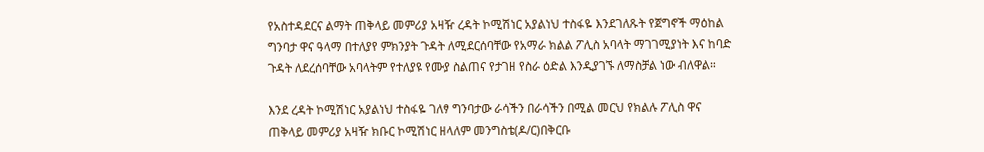የአስተዳደርና ልማት ጠቅላይ መምሪያ አዛዥ ረዳት ኮሚሽነር አያልነህ ተስፋዬ እንደገለጹት የጀግኖች ማዕከል ግንባታ ዋና ዓላማ በተለያየ ምክንያት ጉዳት ለሚደርሰባቸው የአማራ ክልል ፖሊስ አባላት ማገገሚያነት እና ከባድ ጉዳት ለደረሰባቸው አባላትም የተለያዩ የሙያ ስልጠና የታገዘ የስራ ዕድል እንዲያገኙ ለማስቻል ነው ብለዋል።

እንደ ረዳት ኮሚሽነር አያልነህ ተስፋዬ ገለፃ ግንባታው ራሳችን በራሳችን በሚል መርህ የክልሉ ፖሊስ ዋና ጠቅላይ መምሪያ አዛዥ ክቡር ኮሚሽነር ዘላለም መንግስቴ(ዶ/ር)በቅርቡ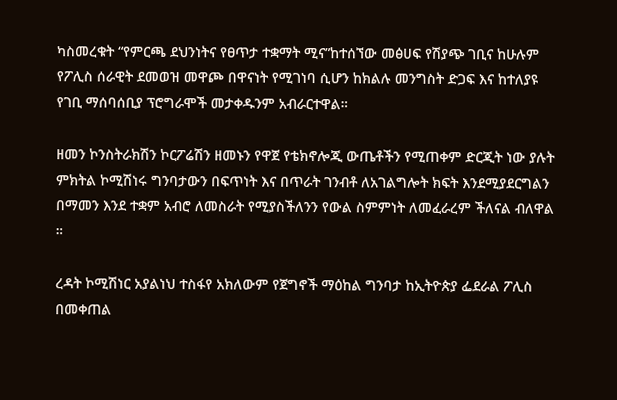ካስመረቁት “የምርጫ ደህንነትና የፀጥታ ተቋማት ሚና”ከተሰኘው መፅሀፍ የሽያጭ ገቢና ከሁሉም የፖሊስ ሰራዊት ደመወዝ መዋጮ በዋናነት የሚገነባ ሲሆን ከክልሉ መንግስት ድጋፍ እና ከተለያዩ የገቢ ማሰባሰቢያ ፕሮግራሞች መታቀዱንም አብራርተዋል።

ዘመን ኮንስትራክሽን ኮርፖሬሽን ዘመኑን የዋጀ የቴክኖሎጂ ውጤቶችን የሚጠቀም ድርጂት ነው ያሉት ምክትል ኮሚሽነሩ ግንባታውን በፍጥነት እና በጥራት ገንብቶ ለአገልግሎት ክፍት እንደሚያደርግልን በማመን እንደ ተቋም አብሮ ለመስራት የሚያስችለንን የውል ስምምነት ለመፈራረም ችለናል ብለዋል ።

ረዳት ኮሚሽነር አያልነህ ተስፋየ አክለውም የጀግኖች ማዕከል ግንባታ ከኢትዮጵያ ፌደራል ፖሊስ በመቀጠል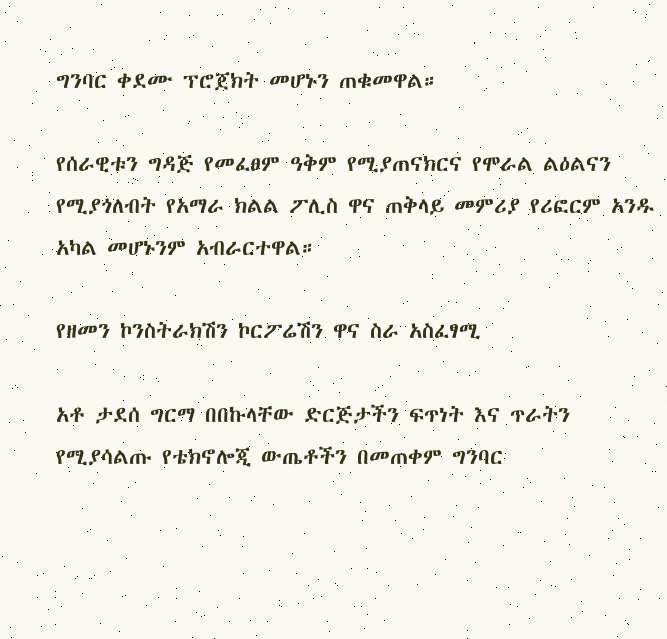ግንባር ቀደሙ ፕሮጀክት መሆኑን ጠቁመዋል።

የሰራዊቱን ግዳጅ የመፈፀም ዓቅም የሚያጠናክርና የሞራል ልዕልናን የሚያጎለብት የአማራ ክልል ፖሊስ ዋና ጠቅላይ መምሪያ የሪፎርም አንዱ አካል መሆኑንም አብራርተዋል።

የዘመን ኮንስትራክሽን ኮርፖሬሽን ዋና ስራ አስፈፃሚ

አቶ ታደሰ ግርማ በበኩላቸው ድርጅታችን ፍጥነት እና ጥራትን የሚያሳልጡ የቴክኖሎጂ ውጤቶችን በመጠቀም ግንባር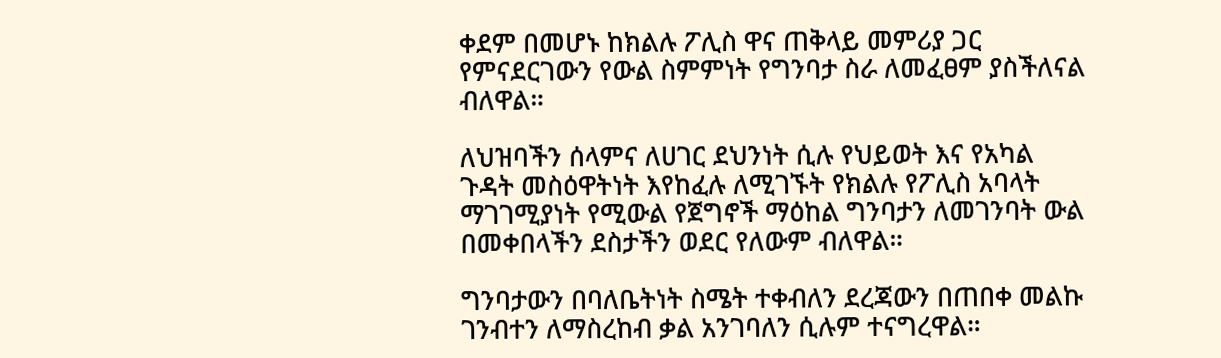ቀደም በመሆኑ ከክልሉ ፖሊስ ዋና ጠቅላይ መምሪያ ጋር የምናደርገውን የውል ስምምነት የግንባታ ስራ ለመፈፀም ያስችለናል ብለዋል።

ለህዝባችን ሰላምና ለሀገር ደህንነት ሲሉ የህይወት እና የአካል ጉዳት መስዕዋትነት እየከፈሉ ለሚገኙት የክልሉ የፖሊስ አባላት ማገገሚያነት የሚውል የጀግኖች ማዕከል ግንባታን ለመገንባት ውል በመቀበላችን ደስታችን ወደር የለውም ብለዋል።

ግንባታውን በባለቤትነት ስሜት ተቀብለን ደረጃውን በጠበቀ መልኩ ገንብተን ለማስረከብ ቃል አንገባለን ሲሉም ተናግረዋል።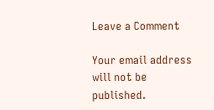Leave a Comment

Your email address will not be published.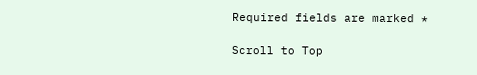Required fields are marked *

Scroll to Top